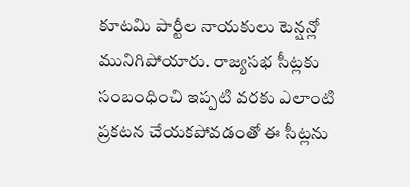కూటమి పార్టీల నాయకులు టెన్షన్లో మునిగిపోయారు. రాజ్యసభ సీట్లకు సంబంధించి ఇప్పటి వరకు ఎలాంటి ప్రకటన చేయకపోవడంతో ఈ సీట్లను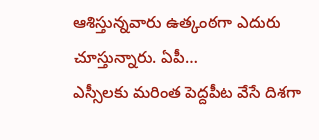ఆశిస్తున్నవారు ఉత్కంఠగా ఎదురు చూస్తున్నారు. ఏపీ…
ఎస్సీలకు మరింత పెద్దపీట వేసే దిశగా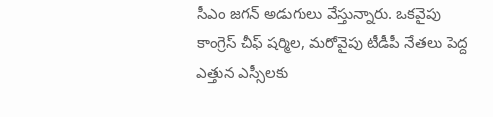సీఎం జగన్ అడుగులు వేస్తున్నారు. ఒకవైపు కాంగ్రెస్ చీఫ్ షర్మిల, మరోవైపు టీడీపీ నేతలు పెద్ద ఎత్తున ఎస్సీలకు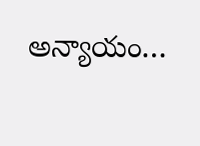అన్యాయం…